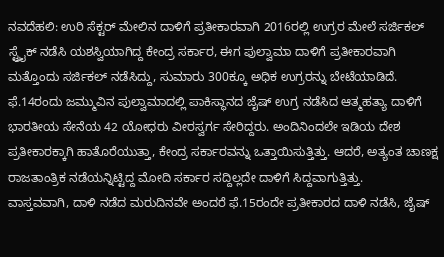ನವದೆಹಲಿ: ಉರಿ ಸೆಕ್ಟರ್ ಮೇಲಿನ ದಾಳಿಗೆ ಪ್ರತೀಕಾರವಾಗಿ 2016ರಲ್ಲಿ ಉಗ್ರರ ಮೇಲೆ ಸರ್ಜಿಕಲ್ ಸ್ಟ್ರೈಕ್ ನಡೆಸಿ ಯಶಸ್ವಿಯಾಗಿದ್ದ ಕೇಂದ್ರ ಸರ್ಕಾರ, ಈಗ ಪುಲ್ವಾಮಾ ದಾಳಿಗೆ ಪ್ರತೀಕಾರವಾಗಿ ಮತ್ತೊಂದು ಸರ್ಜಿಕಲ್ ನಡೆಸಿದ್ದು, ಸುಮಾರು 300ಕ್ಕೂ ಅಧಿಕ ಉಗ್ರರನ್ನು ಬೇಟೆಯಾಡಿದೆ.
ಫೆ.14ರಂದು ಜಮ್ಮುವಿನ ಪುಲ್ವಾಮಾದಲ್ಲಿ ಪಾಕಿಸ್ಥಾನದ ಜೈಷ್ ಉಗ್ರ ನಡೆಸಿದ ಆತ್ಮಹತ್ಯಾ ದಾಳಿಗೆ ಭಾರತೀಯ ಸೇನೆಯ 42 ಯೋಧರು ವೀರಸ್ವರ್ಗ ಸೇರಿದ್ದರು. ಅಂದಿನಿಂದಲೇ ಇಡಿಯ ದೇಶ ಪ್ರತೀಕಾರಕ್ಕಾಗಿ ಹಾತೊರೆಯುತ್ತಾ, ಕೇಂದ್ರ ಸರ್ಕಾರವನ್ನು ಒತ್ತಾಯಿಸುತ್ತಿತ್ತು. ಆದರೆ, ಅತ್ಯಂತ ಚಾಣಕ್ಷ ರಾಜತಾಂತ್ರಿಕ ನಡೆಯನ್ನಿಟ್ಟಿದ್ದ ಮೋದಿ ಸರ್ಕಾರ ಸದ್ದಿಲ್ಲದೇ ದಾಳಿಗೆ ಸಿದ್ದವಾಗುತ್ತಿತ್ತು.
ವಾಸ್ತವವಾಗಿ, ದಾಳಿ ನಡೆದ ಮರುದಿನವೇ ಅಂದರೆ ಫೆ.15ರಂದೇ ಪ್ರತೀಕಾರದ ದಾಳಿ ನಡೆಸಿ, ಜೈಷ್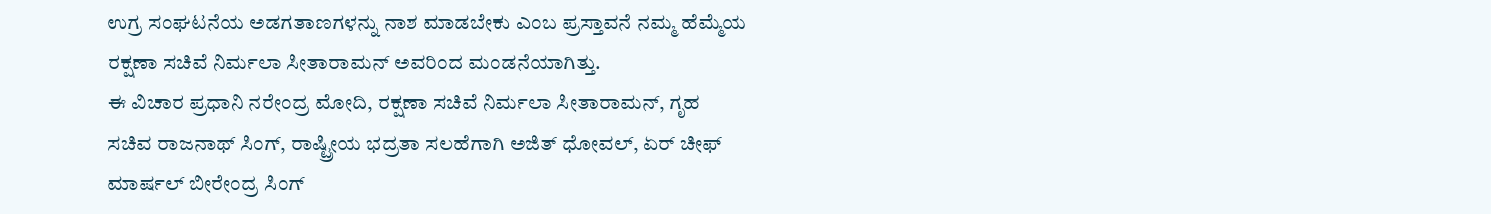ಉಗ್ರ ಸಂಘಟನೆಯ ಅಡಗತಾಣಗಳನ್ನು ನಾಶ ಮಾಡಬೇಕು ಎಂಬ ಪ್ರಸ್ತಾವನೆ ನಮ್ಮ ಹೆಮ್ಮೆಯ ರಕ್ಷಣಾ ಸಚಿವೆ ನಿರ್ಮಲಾ ಸೀತಾರಾಮನ್ ಅವರಿಂದ ಮಂಡನೆಯಾಗಿತ್ತು.
ಈ ವಿಚಾರ ಪ್ರಧಾನಿ ನರೇಂದ್ರ ಮೋದಿ, ರಕ್ಷಣಾ ಸಚಿವೆ ನಿರ್ಮಲಾ ಸೀತಾರಾಮನ್, ಗೃಹ ಸಚಿವ ರಾಜನಾಥ್ ಸಿಂಗ್, ರಾಷ್ಟ್ರೀಯ ಭದ್ರತಾ ಸಲಹೆಗಾಗಿ ಅಜಿತ್ ಧೋವಲ್, ಏರ್ ಚೀಫ್ ಮಾರ್ಷಲ್ ಬೀರೇಂದ್ರ ಸಿಂಗ್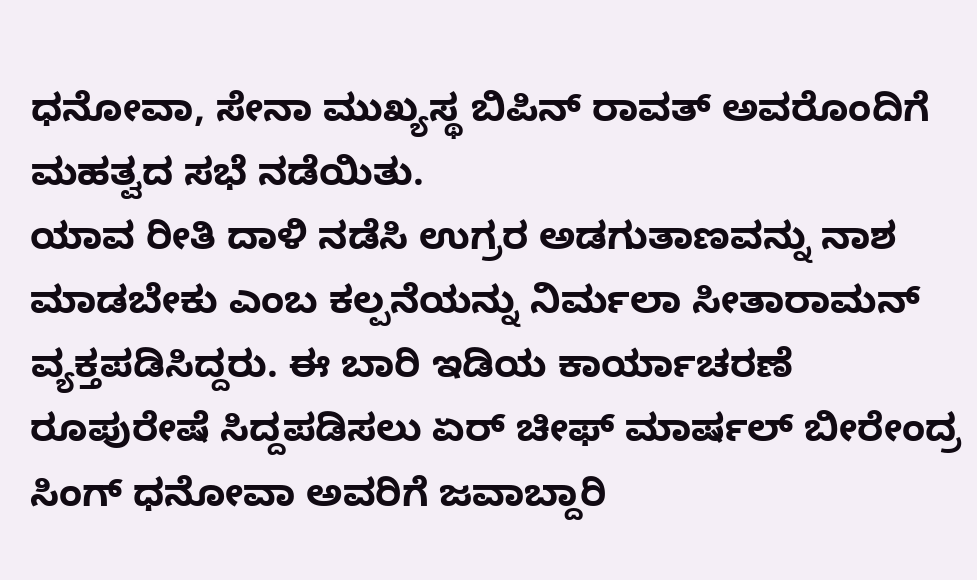ಧನೋವಾ, ಸೇನಾ ಮುಖ್ಯಸ್ಥ ಬಿಪಿನ್ ರಾವತ್ ಅವರೊಂದಿಗೆ ಮಹತ್ವದ ಸಭೆ ನಡೆಯಿತು.
ಯಾವ ರೀತಿ ದಾಳಿ ನಡೆಸಿ ಉಗ್ರರ ಅಡಗುತಾಣವನ್ನು ನಾಶ ಮಾಡಬೇಕು ಎಂಬ ಕಲ್ಪನೆಯನ್ನು ನಿರ್ಮಲಾ ಸೀತಾರಾಮನ್ ವ್ಯಕ್ತಪಡಿಸಿದ್ದರು. ಈ ಬಾರಿ ಇಡಿಯ ಕಾರ್ಯಾಚರಣೆ ರೂಪುರೇಷೆ ಸಿದ್ದಪಡಿಸಲು ಏರ್ ಚೀಫ್ ಮಾರ್ಷಲ್ ಬೀರೇಂದ್ರ ಸಿಂಗ್ ಧನೋವಾ ಅವರಿಗೆ ಜವಾಬ್ದಾರಿ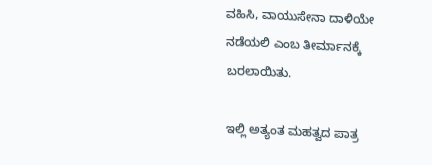ವಹಿಸಿ, ವಾಯುಸೇನಾ ದಾಳಿಯೇ ನಡೆಯಲಿ ಎಂಬ ತೀರ್ಮಾನಕ್ಕೆ ಬರಲಾಯಿತು.

ಇಲ್ಲಿ ಅತ್ಯಂತ ಮಹತ್ವದ ಪಾತ್ರ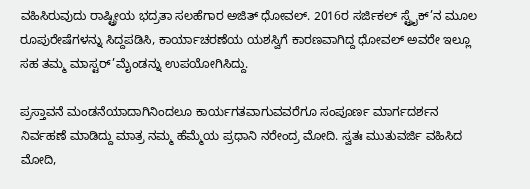ವಹಿಸಿರುವುದು ರಾಷ್ಟ್ರೀಯ ಭದ್ರತಾ ಸಲಹೆಗಾರ ಅಜಿತ್ ಧೋವಲ್. 2016ರ ಸರ್ಜಿಕಲ್ ಸ್ಟ್ರೈಕ್’ನ ಮೂಲ ರೂಪುರೇಷೆಗಳನ್ನು ಸಿದ್ದಪಡಿಸಿ, ಕಾರ್ಯಾಚರಣೆಯ ಯಶಸ್ವಿಗೆ ಕಾರಣವಾಗಿದ್ದ ಧೋವಲ್ ಅವರೇ ಇಲ್ಲೂ ಸಹ ತಮ್ಮ ಮಾಸ್ಟರ್’ಮೈಂಡನ್ನು ಉಪಯೋಗಿಸಿದ್ದು.

ಪ್ರಸ್ತಾವನೆ ಮಂಡನೆಯಾದಾಗಿನಿಂದಲೂ ಕಾರ್ಯಗತವಾಗುವವರೆಗೂ ಸಂಪೂರ್ಣ ಮಾರ್ಗದರ್ಶನ ನಿರ್ವಹಣೆ ಮಾಡಿದ್ದು ಮಾತ್ರ ನಮ್ಮ ಹೆಮ್ಮೆಯ ಪ್ರಧಾನಿ ನರೇಂದ್ರ ಮೋದಿ. ಸ್ವತಃ ಮುತುವರ್ಜಿ ವಹಿಸಿದ ಮೋದಿ,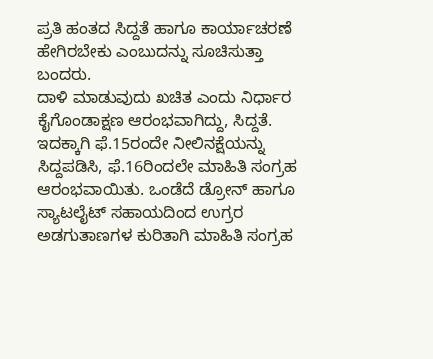ಪ್ರತಿ ಹಂತದ ಸಿದ್ದತೆ ಹಾಗೂ ಕಾರ್ಯಾಚರಣೆ ಹೇಗಿರಬೇಕು ಎಂಬುದನ್ನು ಸೂಚಿಸುತ್ತಾ ಬಂದರು.
ದಾಳಿ ಮಾಡುವುದು ಖಚಿತ ಎಂದು ನಿರ್ಧಾರ ಕೈಗೊಂಡಾಕ್ಷಣ ಆರಂಭವಾಗಿದ್ದು, ಸಿದ್ದತೆ. ಇದಕ್ಕಾಗಿ ಫೆ.15ರಂದೇ ನೀಲಿನಕ್ಷೆಯನ್ನು ಸಿದ್ದಪಡಿಸಿ, ಫೆ.16ರಿಂದಲೇ ಮಾಹಿತಿ ಸಂಗ್ರಹ ಆರಂಭವಾಯಿತು. ಒಂಡೆದೆ ಡ್ರೋನ್ ಹಾಗೂ ಸ್ಯಾಟಲೈಟ್ ಸಹಾಯದಿಂದ ಉಗ್ರರ ಅಡಗುತಾಣಗಳ ಕುರಿತಾಗಿ ಮಾಹಿತಿ ಸಂಗ್ರಹ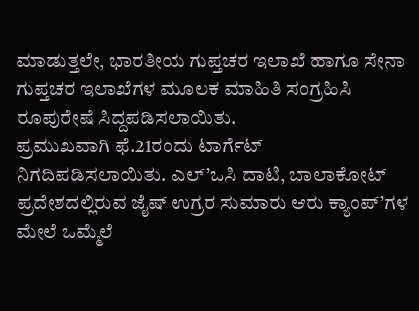ಮಾಡುತ್ತಲೇ, ಭಾರತೀಯ ಗುಪ್ತಚರ ಇಲಾಖೆ ಹಾಗೂ ಸೇನಾ ಗುಪ್ತಚರ ಇಲಾಖೆಗಳ ಮೂಲಕ ಮಾಹಿತಿ ಸಂಗ್ರಹಿಸಿ ರೂಪುರೇಷೆ ಸಿದ್ದಪಡಿಸಲಾಯಿತು.
ಪ್ರಮುಖವಾಗಿ ಫೆ.21ರಂದು ಟಾರ್ಗೆಟ್ ನಿಗದಿಪಡಿಸಲಾಯಿತು. ಎಲ್’ಒಸಿ ದಾಟಿ, ಬಾಲಾಕೋಟ್ ಪ್ರದೇಶದಲ್ಲಿರುವ ಜೈಷ್ ಉಗ್ರರ ಸುಮಾರು ಆರು ಕ್ಯಾಂಪ್’ಗಳ ಮೇಲೆ ಒಮ್ಮೆಲೆ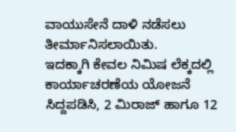ವಾಯುಸೇನೆ ದಾಳಿ ನಡೆಸಲು ತೀರ್ಮಾನಿಸಲಾಯಿತು.
ಇದಕ್ಕಾಗಿ ಕೇವಲ ನಿಮಿಷ ಲೆಕ್ಕದಲ್ಲಿ ಕಾರ್ಯಾಚರಣೆಯ ಯೋಜನೆ ಸಿದ್ದಪಡಿಸಿ, 2 ಮಿರಾಜ್ ಹಾಗೂ 12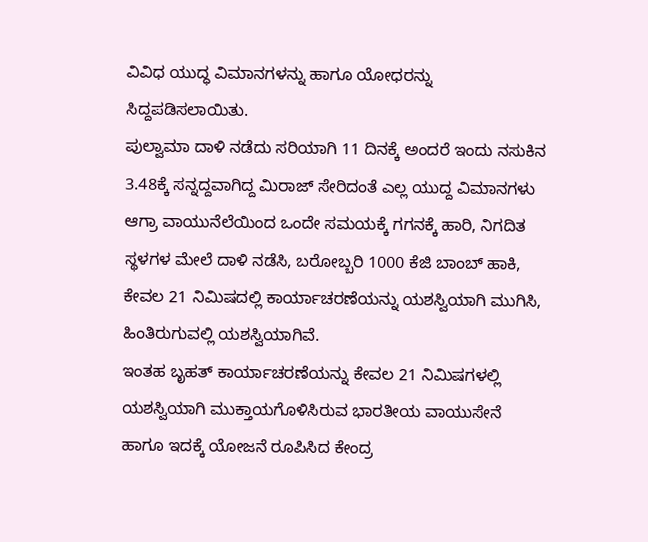ವಿವಿಧ ಯುದ್ಧ ವಿಮಾನಗಳನ್ನು ಹಾಗೂ ಯೋಧರನ್ನು ಸಿದ್ದಪಡಿಸಲಾಯಿತು.
ಪುಲ್ವಾಮಾ ದಾಳಿ ನಡೆದು ಸರಿಯಾಗಿ 11 ದಿನಕ್ಕೆ ಅಂದರೆ ಇಂದು ನಸುಕಿನ 3.48ಕ್ಕೆ ಸನ್ನದ್ದವಾಗಿದ್ದ ಮಿರಾಜ್ ಸೇರಿದಂತೆ ಎಲ್ಲ ಯುದ್ದ ವಿಮಾನಗಳು ಆಗ್ರಾ ವಾಯುನೆಲೆಯಿಂದ ಒಂದೇ ಸಮಯಕ್ಕೆ ಗಗನಕ್ಕೆ ಹಾರಿ, ನಿಗದಿತ ಸ್ಥಳಗಳ ಮೇಲೆ ದಾಳಿ ನಡೆಸಿ, ಬರೋಬ್ಬರಿ 1000 ಕೆಜಿ ಬಾಂಬ್ ಹಾಕಿ, ಕೇವಲ 21 ನಿಮಿಷದಲ್ಲಿ ಕಾರ್ಯಾಚರಣೆಯನ್ನು ಯಶಸ್ವಿಯಾಗಿ ಮುಗಿಸಿ, ಹಿಂತಿರುಗುವಲ್ಲಿ ಯಶಸ್ವಿಯಾಗಿವೆ.
ಇಂತಹ ಬೃಹತ್ ಕಾರ್ಯಾಚರಣೆಯನ್ನು ಕೇವಲ 21 ನಿಮಿಷಗಳಲ್ಲಿ ಯಶಸ್ವಿಯಾಗಿ ಮುಕ್ತಾಯಗೊಳಿಸಿರುವ ಭಾರತೀಯ ವಾಯುಸೇನೆ ಹಾಗೂ ಇದಕ್ಕೆ ಯೋಜನೆ ರೂಪಿಸಿದ ಕೇಂದ್ರ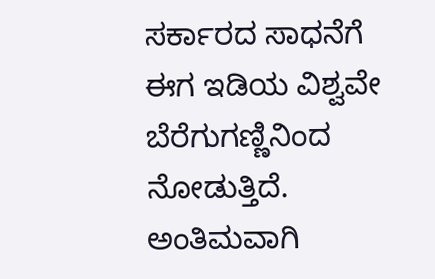ಸರ್ಕಾರದ ಸಾಧನೆಗೆ ಈಗ ಇಡಿಯ ವಿಶ್ವವೇ ಬೆರೆಗುಗಣ್ಣಿನಿಂದ ನೋಡುತ್ತಿದೆ.
ಅಂತಿಮವಾಗಿ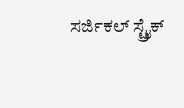ಸರ್ಜಿಕಲ್ ಸ್ಟ್ರೈಕ್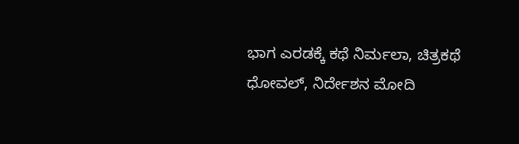ಭಾಗ ಎರಡಕ್ಕೆ ಕಥೆ ನಿರ್ಮಲಾ, ಚಿತ್ರಕಥೆ ಧೋವಲ್, ನಿರ್ದೇಶನ ಮೋದಿ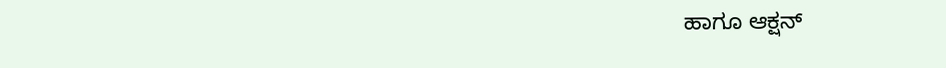ಹಾಗೂ ಆಕ್ಷನ್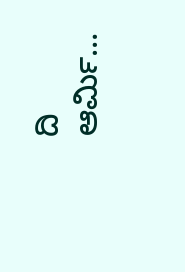ದಿ ಆರ್ಮಿ…